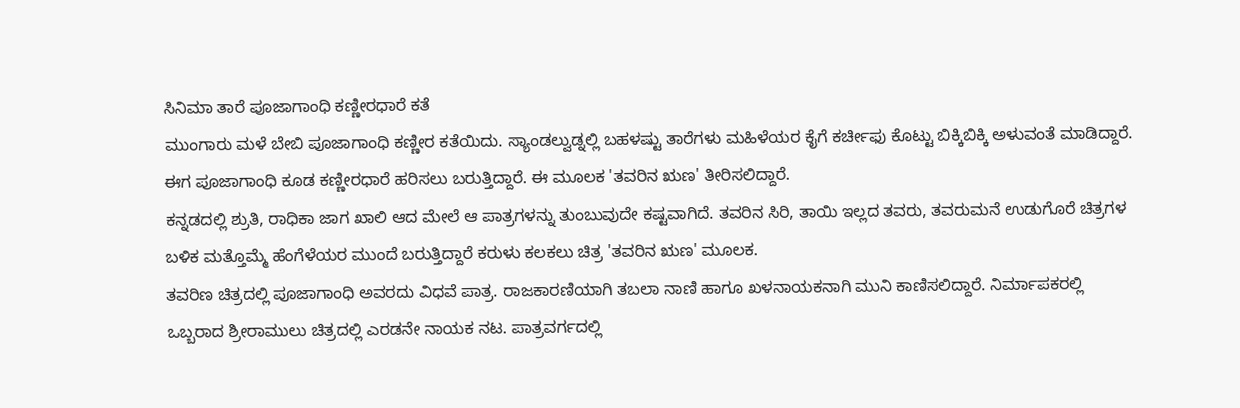ಸಿನಿಮಾ ತಾರೆ ಪೂಜಾಗಾಂಧಿ ಕಣ್ಣೀರಧಾರೆ ಕತೆ
ಮುಂಗಾರು ಮಳೆ ಬೇಬಿ ಪೂಜಾಗಾಂಧಿ ಕಣ್ಣೀರ ಕತೆಯಿದು. ಸ್ಯಾಂಡಲ್ವುಡ್ನಲ್ಲಿ ಬಹಳಷ್ಟು ತಾರೆಗಳು ಮಹಿಳೆಯರ ಕೈಗೆ ಕರ್ಚೀಫು ಕೊಟ್ಟು ಬಿಕ್ಕಿಬಿಕ್ಕಿ ಅಳುವಂತೆ ಮಾಡಿದ್ದಾರೆ. ಈಗ ಪೂಜಾಗಾಂಧಿ ಕೂಡ ಕಣ್ಣೀರಧಾರೆ ಹರಿಸಲು ಬರುತ್ತಿದ್ದಾರೆ. ಈ ಮೂಲಕ 'ತವರಿನ ಋಣ' ತೀರಿಸಲಿದ್ದಾರೆ.
ಕನ್ನಡದಲ್ಲಿ ಶ್ರುತಿ, ರಾಧಿಕಾ ಜಾಗ ಖಾಲಿ ಆದ ಮೇಲೆ ಆ ಪಾತ್ರಗಳನ್ನು ತುಂಬುವುದೇ ಕಷ್ಟವಾಗಿದೆ. ತವರಿನ ಸಿರಿ, ತಾಯಿ ಇಲ್ಲದ ತವರು, ತವರುಮನೆ ಉಡುಗೊರೆ ಚಿತ್ರಗಳ ಬಳಿಕ ಮತ್ತೊಮ್ಮೆ ಹೆಂಗೆಳೆಯರ ಮುಂದೆ ಬರುತ್ತಿದ್ದಾರೆ ಕರುಳು ಕಲಕಲು ಚಿತ್ರ 'ತವರಿನ ಋಣ' ಮೂಲಕ.
ತವರಿಣ ಚಿತ್ರದಲ್ಲಿ ಪೂಜಾಗಾಂಧಿ ಅವರದು ವಿಧವೆ ಪಾತ್ರ. ರಾಜಕಾರಣಿಯಾಗಿ ತಬಲಾ ನಾಣಿ ಹಾಗೂ ಖಳನಾಯಕನಾಗಿ ಮುನಿ ಕಾಣಿಸಲಿದ್ದಾರೆ. ನಿರ್ಮಾಪಕರಲ್ಲಿ ಒಬ್ಬರಾದ ಶ್ರೀರಾಮುಲು ಚಿತ್ರದಲ್ಲಿ ಎರಡನೇ ನಾಯಕ ನಟ. ಪಾತ್ರವರ್ಗದಲ್ಲಿ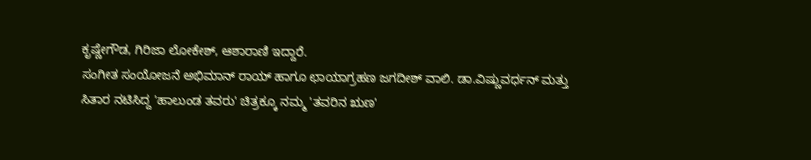ಕೃಷ್ಣೇಗೌಡ, ಗಿರಿಜಾ ಲೋಕೇಶ್, ಆಶಾರಾಣಿ ಇದ್ದಾರೆ.
ಸಂಗೀತ ಸಂಯೋಜನೆ ಅಭಿಮಾನ್ ರಾಯ್ ಹಾಗೂ ಛಾಯಾಗ್ರಹಣ ಜಗದೀಶ್ ವಾಲಿ. ಡಾ.ವಿಷ್ಣುವರ್ಧನ್ ಮತ್ತು ಸಿತಾರ ನಟಿಸಿದ್ದ 'ಹಾಲುಂಡ ತವರು' ಚಿತ್ರಕ್ಕೂ ನಮ್ಮ 'ತವರಿನ ಋಣ'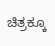ಚಿತ್ರಕ್ಕೂ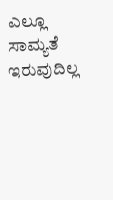ಎಲ್ಲೂ ಸಾಮ್ಯತೆ ಇರುವುದಿಲ್ಲ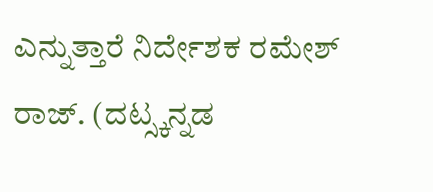ಎನ್ನುತ್ತಾರೆ ನಿರ್ದೇಶಕ ರಮೇಶ್ ರಾಜ್. (ದಟ್ಸ್ಕನ್ನಡ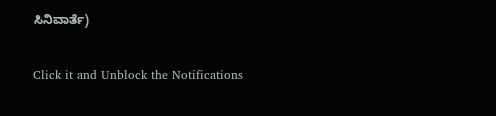ಸಿನಿವಾರ್ತೆ)


Click it and Unblock the Notifications